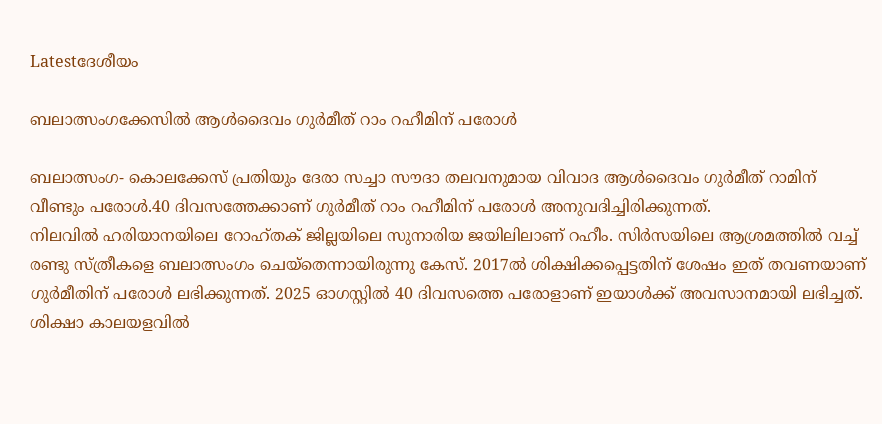Latestദേശീയം

ബലാത്സംഗക്കേസില്‍ ആള്‍ദൈവം ഗുര്‍മീത് റാം റഹീമിന് പരോള്‍

ബലാത്സംഗ- കൊലക്കേസ് പ്രതിയും ദേരാ സച്ചാ സൗദാ തലവനുമായ വിവാദ ആള്‍ദൈവം ഗുർമീത് റാമിന് വീണ്ടും പരോള്‍.40 ദിവസത്തേക്കാണ് ഗുർമീത് റാം റഹീമിന് പരോള്‍ അനുവദിച്ചിരിക്കുന്നത്.
നിലവില്‍ ഹരിയാനയിലെ റോഹ്തക് ജില്ലയിലെ സുനാരിയ ജയിലിലാണ് റഹീം. സിർസയിലെ ആശ്രമത്തില്‍ വച്ച്‌ രണ്ടു സ്ത്രീകളെ ബലാത്സംഗം ചെയ്തെന്നായിരുന്നു കേസ്. 2017ല്‍ ശിക്ഷിക്കപ്പെട്ടതിന് ശേഷം ഇത് തവണയാണ് ഗുര്‍മീതിന് പരോള്‍ ലഭിക്കുന്നത്. 2025 ഓഗസ്റ്റില്‍ 40 ദിവസത്തെ പരോളാണ് ഇയാള്‍ക്ക് അവസാനമായി ലഭിച്ചത്. ശിക്ഷാ കാലയളവില്‍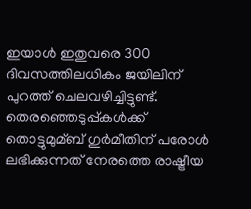ഇയാള്‍ ഇതുവരെ 300 ദിവസത്തിലധികം ജയിലിന് പുറത്ത് ചെലവഴിച്ചിട്ടുണ്ട്. തെരഞ്ഞെടുപ്പ്കള്‍ക്ക് തൊട്ടുമുമ്ബ് ഗുർമീതിന് പരോള്‍ ലഭിക്കുന്നത് നേരത്തെ രാഷ്ട്രീയ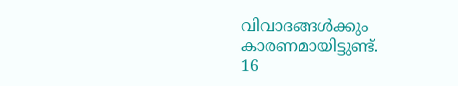വിവാദങ്ങള്‍ക്കും കാരണമായിട്ടുണ്ട്.
16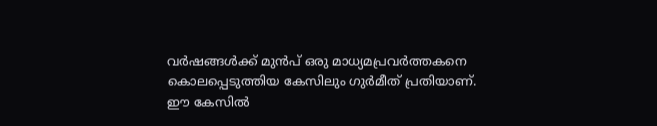വർഷങ്ങള്‍ക്ക് മുൻപ് ഒരു മാധ‍്യമപ്രവർത്തകനെ കൊലപ്പെടുത്തിയ കേസിലും ഗുർമീത് പ്രതിയാണ്. ഈ കേസില്‍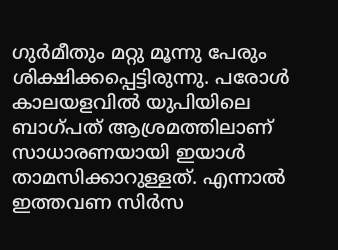ഗുർമീതും മറ്റു മൂന്നു പേരും ശിക്ഷിക്കപ്പെട്ടിരുന്നു. പരോള്‍ കാലയളവില്‍ യുപിയിലെ ബാഗ്പത് ആശ്രമത്തിലാണ് സാധാരണയായി ഇയാള്‍ താമസിക്കാറുള്ളത്. എന്നാല്‍ ഇത്തവണ സിർസ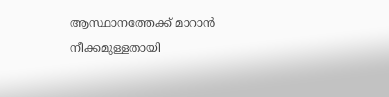ആസ്ഥാനത്തേക്ക് മാറാൻ നീക്കമുള്ളതായി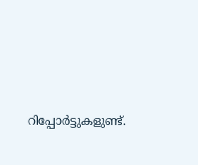റിപ്പോര്‍ട്ടുകളുണ്ട്.